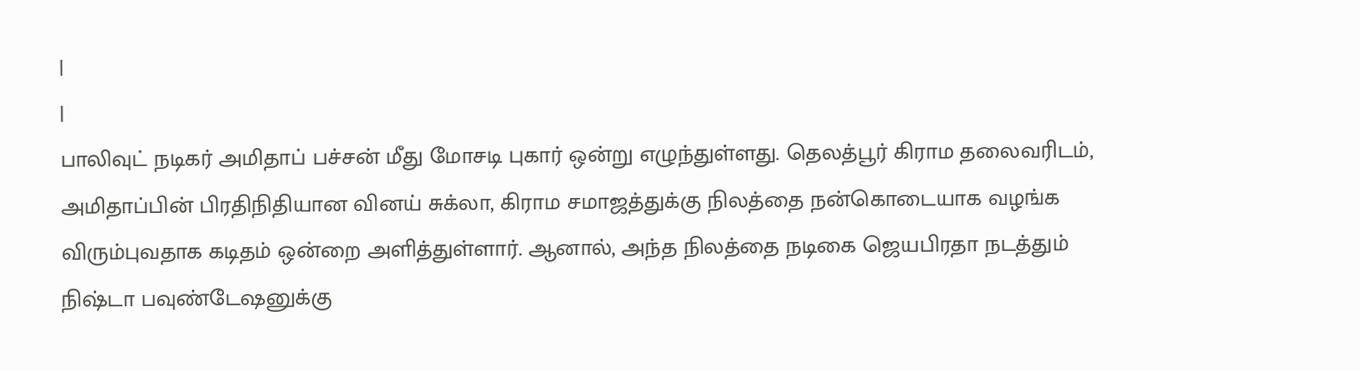|
|
பாலிவுட் நடிகர் அமிதாப் பச்சன் மீது மோசடி புகார் ஒன்று எழுந்துள்ளது. தெலத்பூர் கிராம தலைவரிடம், அமிதாப்பின் பிரதிநிதியான வினய் சுக்லா, கிராம சமாஜத்துக்கு நிலத்தை நன்கொடையாக வழங்க விரும்புவதாக கடிதம் ஒன்றை அளித்துள்ளார். ஆனால், அந்த நிலத்தை நடிகை ஜெயபிரதா நடத்தும் நிஷ்டா பவுண்டேஷனுக்கு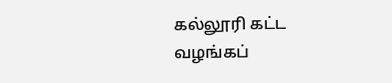கல்லூரி கட்ட வழங்கப்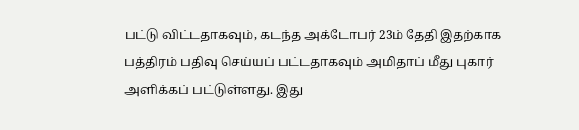பட்டு விட்டதாகவும், கடந்த அக்டோபர் 23ம் தேதி இதற்காக பத்திரம் பதிவு செய்யப் பட்டதாகவும் அமிதாப் மீது புகார் அளிக்கப் பட்டுள்ளது. இது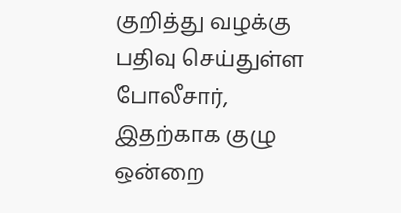குறித்து வழக்கு பதிவு செய்துள்ள போலீசார், இதற்காக குழு ஒன்றை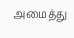அமைத்து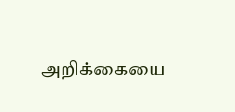அறிக்கையை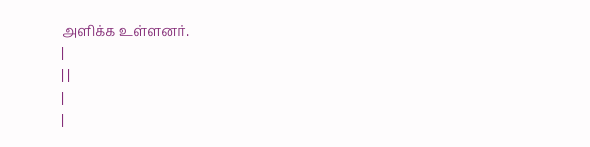அளிக்க உள்ளனர்.
|
| |
|
|